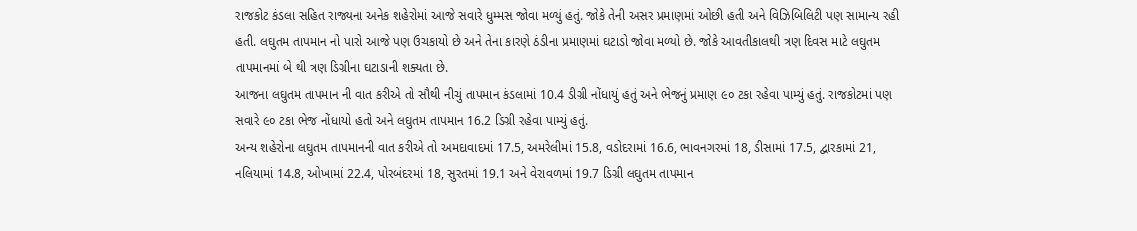રાજકોટ કંડલા સહિત રાજ્યના અનેક શહેરોમાં આજે સવારે ધુમ્મસ જોવા મળ્યું હતું. જોકે તેની અસર પ્રમાણમાં ઓછી હતી અને વિઝિબિલિટી પણ સામાન્ય રહી હતી. લઘુતમ તાપમાન નો પારો આજે પણ ઉચકાયો છે અને તેના કારણે ઠંડીના પ્રમાણમાં ઘટાડો જોવા મળ્યો છે. જોકે આવતીકાલથી ત્રણ દિવસ માટે લઘુતમ તાપમાનમાં બે થી ત્રણ ડિગ્રીના ઘટાડાની શક્યતા છે.
આજના લઘુતમ તાપમાન ની વાત કરીએ તો સૌથી નીચું તાપમાન કંડલામાં 10.4 ડીગ્રી નોંધાયું હતું અને ભેજનું પ્રમાણ ૯૦ ટકા રહેવા પામ્યું હતું. રાજકોટમાં પણ સવારે ૯૦ ટકા ભેજ નોંધાયો હતો અને લઘુતમ તાપમાન 16.2 ડિગ્રી રહેવા પામ્યું હતું.
અન્ય શહેરોના લઘુતમ તાપમાનની વાત કરીએ તો અમદાવાદમાં 17.5, અમરેલીમાં 15.8, વડોદરામાં 16.6, ભાવનગરમાં 18, ડીસામાં 17.5, દ્વારકામાં 21, નલિયામાં 14.8, ઓખામાં 22.4, પોરબંદરમાં 18, સુરતમાં 19.1 અને વેરાવળમાં 19.7 ડિગ્રી લઘુતમ તાપમાન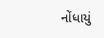નોંધાયું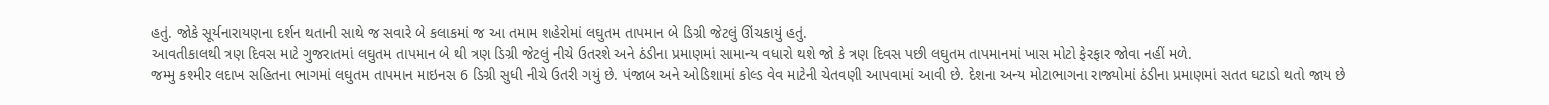હતું. જોકે સૂર્યનારાયણના દર્શન થતાની સાથે જ સવારે બે કલાકમાં જ આ તમામ શહેરોમાં લઘુતમ તાપમાન બે ડિગ્રી જેટલું ઊંચકાયું હતું.
આવતીકાલથી ત્રણ દિવસ માટે ગુજરાતમાં લઘુતમ તાપમાન બે થી ત્રણ ડિગ્રી જેટલું નીચે ઉતરશે અને ઠંડીના પ્રમાણમાં સામાન્ય વધારો થશે જો કે ત્રણ દિવસ પછી લઘુતમ તાપમાનમાં ખાસ મોટો ફેરફાર જોવા નહીં મળે.
જમ્મુ કશ્મીર લદાખ સહિતના ભાગમાં લઘુતમ તાપમાન માઇનસ 6 ડિગ્રી સુધી નીચે ઉતરી ગયું છે. પંજાબ અને ઓડિશામાં કોલ્ડ વેવ માટેની ચેતવણી આપવામાં આવી છે. દેશના અન્ય મોટાભાગના રાજ્યોમાં ઠંડીના પ્રમાણમાં સતત ઘટાડો થતો જાય છે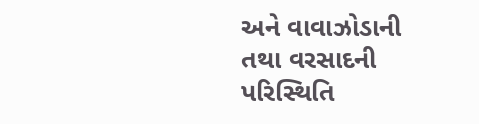અને વાવાઝોડાની તથા વરસાદની પરિસ્થિતિ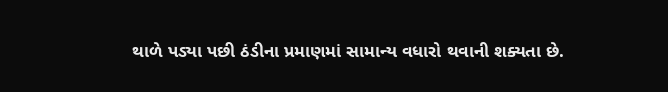થાળે પડ્યા પછી ઠંડીના પ્રમાણમાં સામાન્ય વધારો થવાની શક્યતા છે.